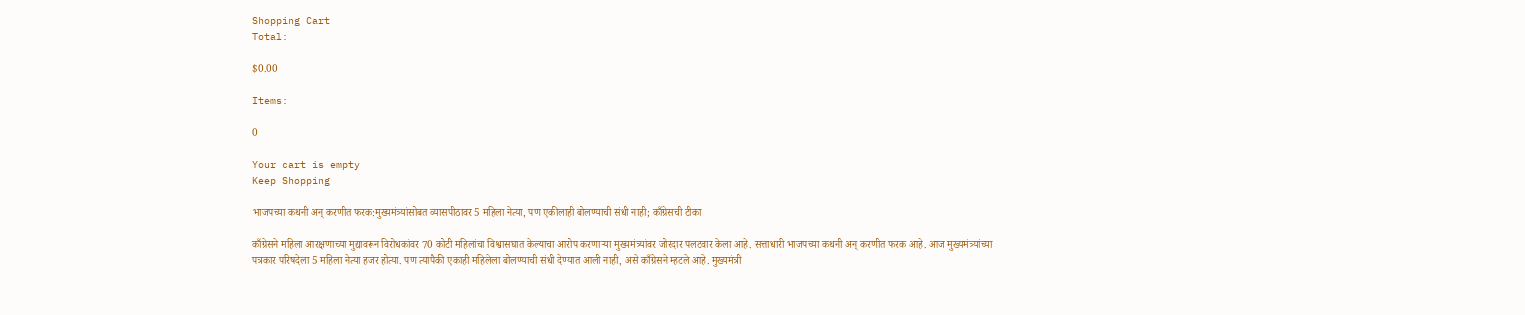Shopping Cart
Total:

$0.00

Items:

0

Your cart is empty
Keep Shopping

भाजपच्या कथनी अन् करणीत फरक:मुख्यमंत्र्यांसोबत व्यासपीठावर 5 महिला नेत्या, पण एकीलाही बोलण्याची संधी नाही; काँग्रेसची टीका

काँग्रेसने महिला आरक्षणाच्या मुद्यावरून विरोधकांवर 70 कोटी महिलांचा विश्वासघात केल्याचा आरोप करणाऱ्या मुख्यमंत्र्यांवर जोरदार पलटवार केला आहे. सत्ताधारी भाजपच्या कथनी अन् करणीत फरक आहे. आज मुख्यमंत्र्यांच्या पत्रकार परिषदेला 5 महिला नेत्या हजर होत्या. पण त्यापैकी एकाही महिलेला बोलण्याची संधी देण्यात आली नाही, असे काँग्रेसने म्हटले आहे. मुख्यमंत्री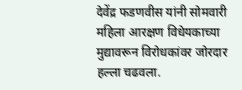देवेंद्र फडणवीस यांनी सोमवारी महिला आरक्षण विधेयकाच्या मुद्यावरून विरोधकांवर जोरदार हल्ला चढवला.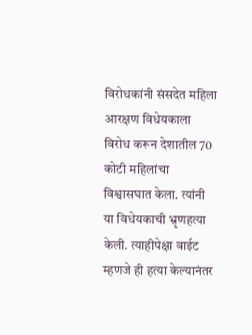विरोधकांनी संसदेत महिला आरक्षण विधेयकाला विरोध करून देशातील 70 कोटी महिलांचा विश्वासघात केला. त्यांनी या विधेयकाची भ्रृणहत्या केली. त्याहीपेक्षा वाईट म्हणजे ही हत्या केल्यानंतर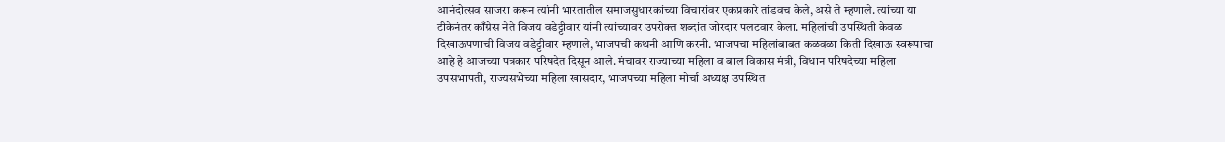आनंदोत्सव साजरा करून त्यांनी भारतातील समाजसुधारकांच्या विचारांवर एकप्रकारे तांडवच केले, असे ते म्हणाले. त्यांच्या या टीकेनंतर काँग्रेस नेते विजय वडेट्टीवार यांनी त्यांच्यावर उपरोक्त शब्दांत जोरदार पलटवार केला. महिलांची उपस्थिती केवळ दिखाऊपणाची विजय वडेट्टीवार म्हणाले, भाजपची कथनी आणि करनी. भाजपचा महिलांबाबत कळवळा किती दिखाऊ स्वरूपाचा आहे हे आजच्या पत्रकार परिषदेत दिसून आले. मंचावर राज्याच्या महिला व बाल विकास मंत्री, विधान परिषदेच्या महिला उपसभापती, राज्यसभेच्या महिला खासदार, भाजपच्या महिला मोर्चा अध्यक्ष उपस्थित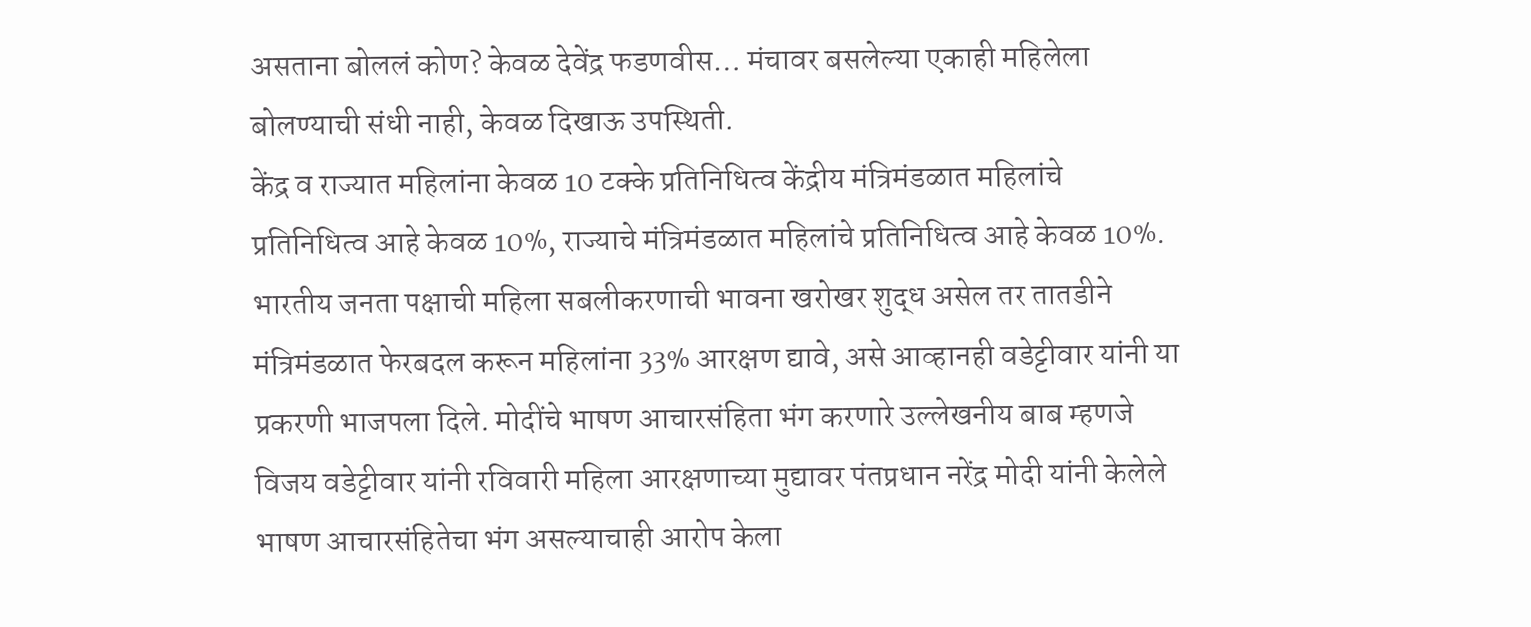असताना बोललं कोण? केवळ देवेंद्र फडणवीस… मंचावर बसलेल्या एकाही महिलेला बोलण्याची संधी नाही, केवळ दिखाऊ उपस्थिती.
केंद्र व राज्यात महिलांना केवळ 10 टक्के प्रतिनिधित्व केंद्रीय मंत्रिमंडळात महिलांचे प्रतिनिधित्व आहे केवळ 10%, राज्याचे मंत्रिमंडळात महिलांचे प्रतिनिधित्व आहे केवळ 10%. भारतीय जनता पक्षाची महिला सबलीकरणाची भावना खरोखर शुद्ध असेल तर तातडीने मंत्रिमंडळात फेरबदल करून महिलांना 33% आरक्षण द्यावे, असे आव्हानही वडेट्टीवार यांनी या प्रकरणी भाजपला दिले. मोदींचे भाषण आचारसंहिता भंग करणारे उल्लेखनीय बाब म्हणजे विजय वडेट्टीवार यांनी रविवारी महिला आरक्षणाच्या मुद्यावर पंतप्रधान नरेंद्र मोदी यांनी केलेले भाषण आचारसंहितेचा भंग असल्याचाही आरोप केला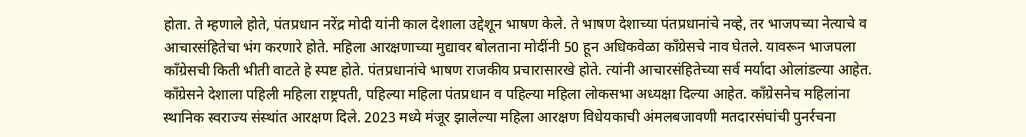होता. ते म्हणाले होते, पंतप्रधान नरेंद्र मोदी यांनी काल देशाला उद्देशून भाषण केले. ते भाषण देशाच्या पंतप्रधानांचे नव्हे, तर भाजपच्या नेत्याचे व आचारसंहितेचा भंग करणारे होते. महिला आरक्षणाच्या मुद्यावर बोलताना मोदींनी 50 हून अधिकवेळा काँग्रेसचे नाव घेतले. यावरून भाजपला काँग्रेसची किती भीती वाटते हे स्पष्ट होते. पंतप्रधानांचे भाषण राजकीय प्रचारासारखे होते. त्यांनी आचारसंहितेच्या सर्व मर्यादा ओलांडल्या आहेत. काँग्रेसने देशाला पहिली महिला राष्ट्रपती, पहिल्या महिला पंतप्रधान व पहिल्या महिला लोकसभा अध्यक्षा दिल्या आहेत. काँग्रेसनेच महिलांना स्थानिक स्वराज्य संस्थांत आरक्षण दिले. 2023 मध्ये मंजूर झालेल्या महिला आरक्षण विधेयकाची अंमलबजावणी मतदारसंघांची पुनर्रचना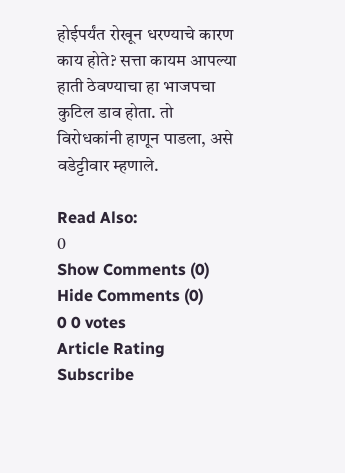होईपर्यंत रोखून धरण्याचे कारण काय होते? सत्ता कायम आपल्या हाती ठेवण्याचा हा भाजपचा कुटिल डाव होता. तो विरोधकांनी हाणून पाडला, असे वडेट्टीवार म्हणाले.

Read Also:
0
Show Comments (0) Hide Comments (0)
0 0 votes
Article Rating
Subscribe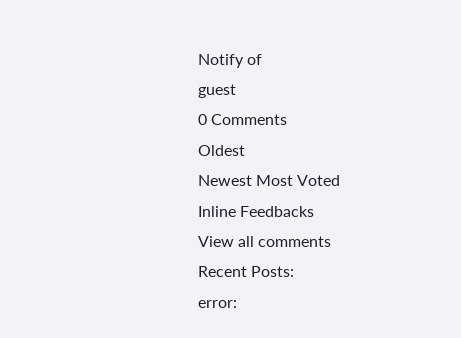Notify of
guest
0 Comments
Oldest
Newest Most Voted
Inline Feedbacks
View all comments
Recent Posts:
error: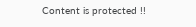Content is protected !!